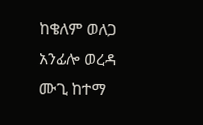ከቄለም ወለጋ አንፊሎ ወረዳ ሙጊ ከተማ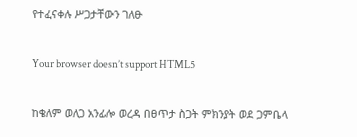የተፈናቀሉ ሥጋታቸውን ገለፁ

Your browser doesn’t support HTML5

ከቄለም ወለጋ አንፊሎ ወረዳ በፀጥታ ስጋት ምክንያት ወደ ጋምቤላ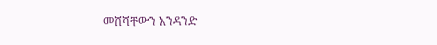መሸሻቸውን አንዳንድ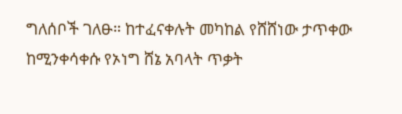ግለሰቦች ገለፁ። ከተፈናቀሉት መካከል የሸሸነው ታጥቀው ከሚንቀሳቀሱ የኦነግ ሸኔ አባላት ጥቃት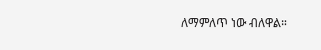ለማምለጥ ነው ብለዋል።